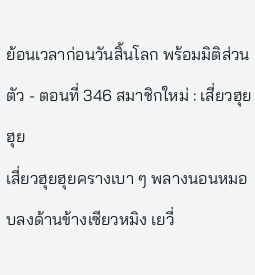ย้อนเวลาก่อนวันสิ้นโลก พร้อมมิติส่วนตัว - ตอนที่ 346 สมาชิกใหม่ : เสี่ยวฮุยฮุย
เสี่ยวฮุยฮุยครางเบา ๆ พลางนอนหมอบลงด้านข้างเซียวหมิง เยวี่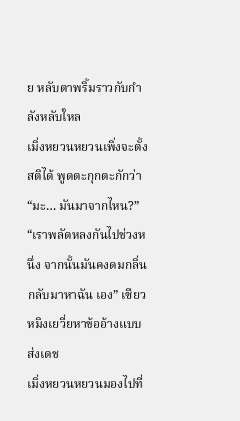ย หลับตาพริ้มราวกับกำลังหลับใหล
เมิ่งหยวนหยวนเพิ่งจะตั้งสติได้ พูดตะกุกตะกักว่า
“มะ… มันมาจากไหน?”
“เราพลัดหลงกันไปช่วงหนึ่ง จากนั้นมันคงดมกลิ่นกลับมาหาฉัน เอง” เซียวหมิงเยวี่ยหาข้ออ้างแบบส่งเดช
เมิ่งหยวนหยวนมองไปที่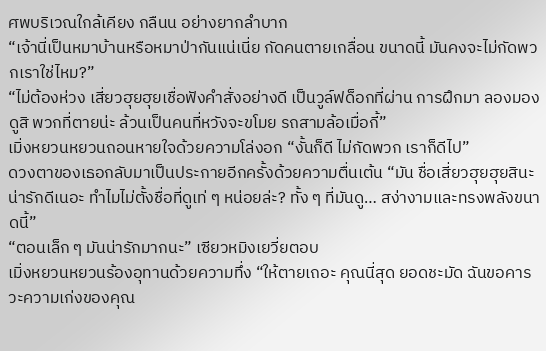ศพบริเวณใกล้เคียง กลืนน อย่างยากลำบาก
“เจ้านี่เป็นหมาบ้านหรือหมาป่ากันแน่เนี่ย กัดคนตายเกลื่อน ขนาดนี้ มันคงจะไม่กัดพวกเราใช่ไหม?”
“ไม่ต้องห่วง เสี่ยวฮุยฮุยเชื่อฟังคำสั่งอย่างดี เป็นวูล์ฟด็อกที่ผ่าน การฝึกมา ลองมองดูสิ พวกที่ตายน่ะ ล้วนเป็นคนที่หวังจะขโมย รถสามล้อเมื่อกี้”
เมิ่งหยวนหยวนถอนหายใจด้วยความโล่งอก “งั้นก็ดี ไม่กัดพวก เราก็ดีไป”
ดวงตาของเธอกลับมาเป็นประกายอีกครั้งด้วยความตื่นเต้น “มัน ชื่อเสี่ยวฮุยฮุยสินะ น่ารักดีเนอะ ทำไมไม่ตั้งชื่อที่ดูเท่ ๆ หน่อยล่ะ? ทั้ง ๆ ที่มันดู… สง่างามและทรงพลังขนาดนี้”
“ตอนเล็ก ๆ มันน่ารักมากนะ” เซียวหมิงเยวี่ยตอบ
เมิ่งหยวนหยวนร้องอุทานด้วยความทึ่ง “ให้ตายเถอะ คุณนี่สุด ยอดชะมัด ฉันขอคารวะความเก่งของคุณ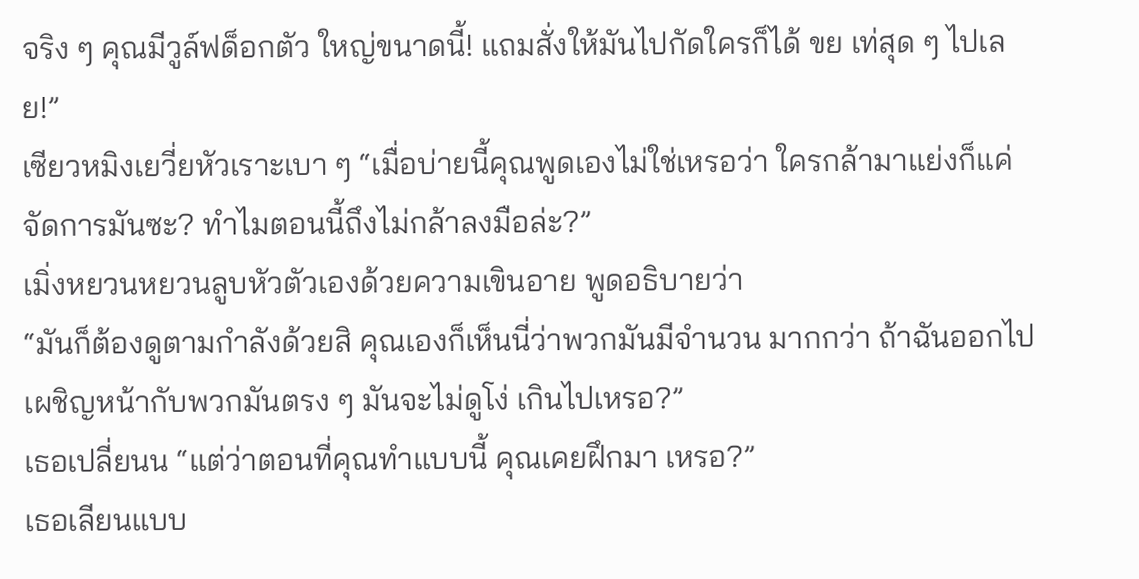จริง ๆ คุณมีวูล์ฟด็อกตัว ใหญ่ขนาดนี้! แถมสั่งให้มันไปกัดใครก็ได้ ขย เท่สุด ๆ ไปเลย!”
เซียวหมิงเยวี่ยหัวเราะเบา ๆ “เมื่อบ่ายนี้คุณพูดเองไม่ใช่เหรอว่า ใครกล้ามาแย่งก็แค่จัดการมันซะ? ทำไมตอนนี้ถึงไม่กล้าลงมือล่ะ?”
เมิ่งหยวนหยวนลูบหัวตัวเองด้วยความเขินอาย พูดอธิบายว่า
“มันก็ต้องดูตามกำลังด้วยสิ คุณเองก็เห็นนี่ว่าพวกมันมีจำนวน มากกว่า ถ้าฉันออกไปเผชิญหน้ากับพวกมันตรง ๆ มันจะไม่ดูโง่ เกินไปเหรอ?”
เธอเปลี่ยนน “แต่ว่าตอนที่คุณทำแบบนี้ คุณเคยฝึกมา เหรอ?”
เธอเลียนแบบ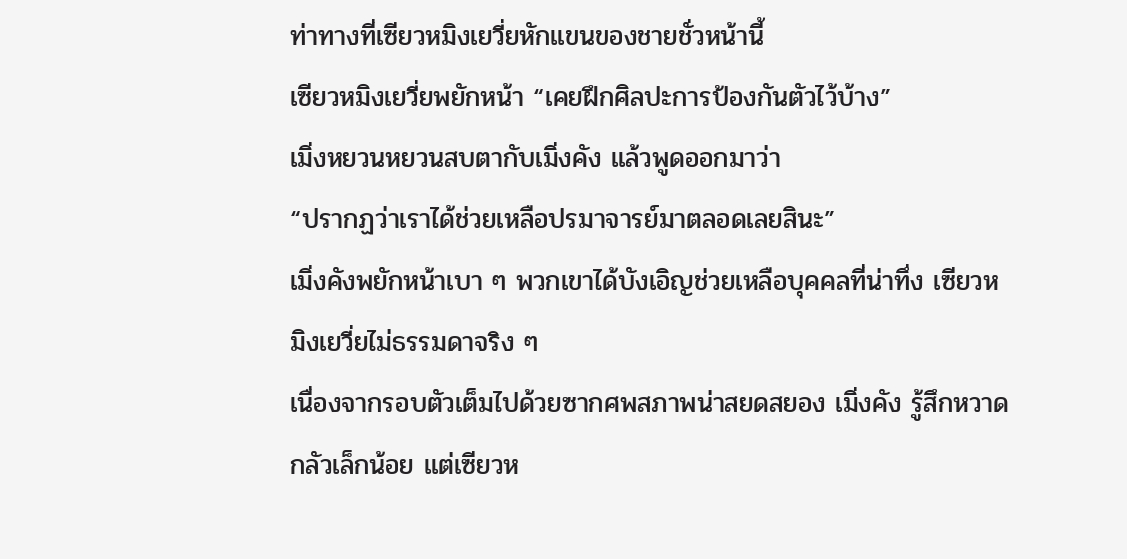ท่าทางที่เซียวหมิงเยวี่ยหักแขนของชายชั่วหน้านี้
เซียวหมิงเยวี่ยพยักหน้า “เคยฝึกศิลปะการป้องกันตัวไว้บ้าง”
เมิ่งหยวนหยวนสบตากับเมิ่งคัง แล้วพูดออกมาว่า
“ปรากฏว่าเราได้ช่วยเหลือปรมาจารย์มาตลอดเลยสินะ”
เมิ่งคังพยักหน้าเบา ๆ พวกเขาได้บังเอิญช่วยเหลือบุคคลที่น่าทึ่ง เซียวหมิงเยวี่ยไม่ธรรมดาจริง ๆ
เนื่องจากรอบตัวเต็มไปด้วยซากศพสภาพน่าสยดสยอง เมิ่งคัง รู้สึกหวาดกลัวเล็กน้อย แต่เซียวห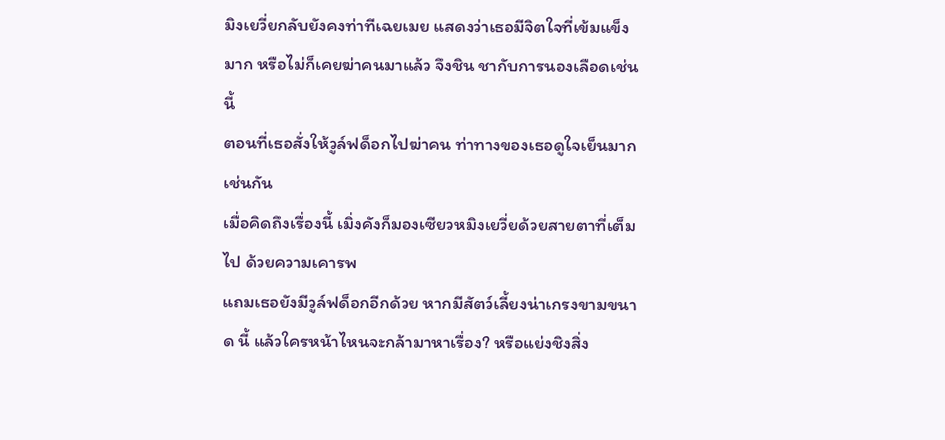มิงเยวี่ยกลับยังคงท่าทีเฉยเมย แสดงว่าเธอมีจิตใจที่เข้มแข็งมาก หรือไม่ก็เคยฆ่าคนมาแล้ว จึงชิน ชากับการนองเลือดเช่นนี้
ตอนที่เธอสั่งให้วูล์ฟด็อกไปฆ่าคน ท่าทางของเธอดูใจเย็นมาก เช่นกัน
เมื่อคิดถึงเรื่องนี้ เมิ่งคังก็มองเซียวหมิงเยวี่ยด้วยสายตาที่เต็มไป ด้วยความเคารพ
แถมเธอยังมีวูล์ฟด็อกอีกด้วย หากมีสัตว์เลี้ยงน่าเกรงขามขนาด นี้ แล้วใครหน้าไหนจะกล้ามาหาเรื่อง? หรือแย่งชิงสิ่ง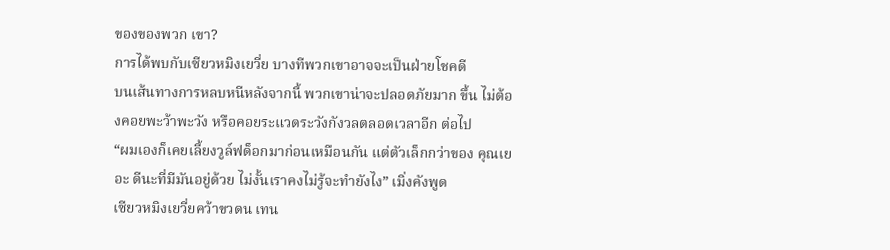ของของพวก เขา?
การได้พบกับเซียวหมิงเยวี่ย บางทีพวกเขาอาจจะเป็นฝ่ายโชคดี
บนเส้นทางการหลบหนีหลังจากนี้ พวกเขาน่าจะปลอดภัยมาก ขึ้น ไม่ต้องคอยพะว้าพะวัง หรือคอยระแวดระวังกังวลตลอดเวลาอีก ต่อไป
“ผมเองก็เคยเลี้ยงวูล์ฟด็อกมาก่อนเหมือนกัน แต่ตัวเล็กกว่าของ คุณเยอะ ดีนะที่มีมันอยู่ด้วย ไม่งั้นเราคงไม่รู้จะทำยังไง” เมิ่งคังพูด
เซียวหมิงเยวี่ยคว้าขวดน เทน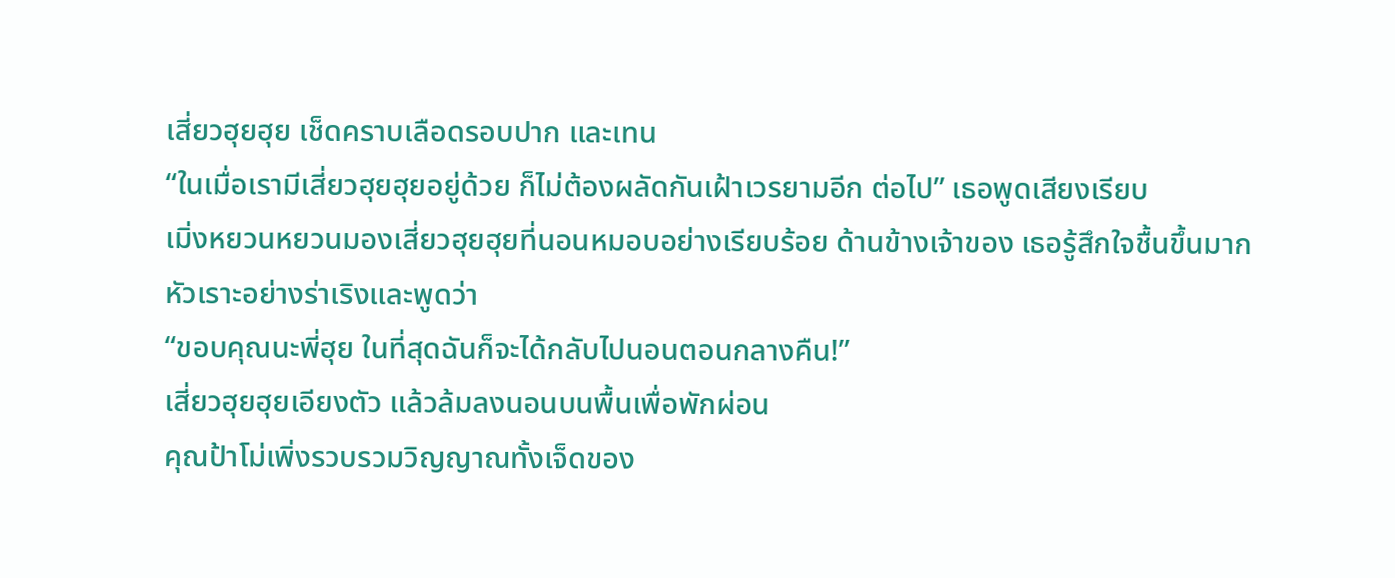เสี่ยวฮุยฮุย เช็ดคราบเลือดรอบปาก และเทน
“ในเมื่อเรามีเสี่ยวฮุยฮุยอยู่ด้วย ก็ไม่ต้องผลัดกันเฝ้าเวรยามอีก ต่อไป” เธอพูดเสียงเรียบ
เมิ่งหยวนหยวนมองเสี่ยวฮุยฮุยที่นอนหมอบอย่างเรียบร้อย ด้านข้างเจ้าของ เธอรู้สึกใจชื้นขึ้นมาก หัวเราะอย่างร่าเริงและพูดว่า
“ขอบคุณนะพี่ฮุย ในที่สุดฉันก็จะได้กลับไปนอนตอนกลางคืน!”
เสี่ยวฮุยฮุยเอียงตัว แล้วล้มลงนอนบนพื้นเพื่อพักผ่อน
คุณป้าโม่เพิ่งรวบรวมวิญญาณทั้งเจ็ดของ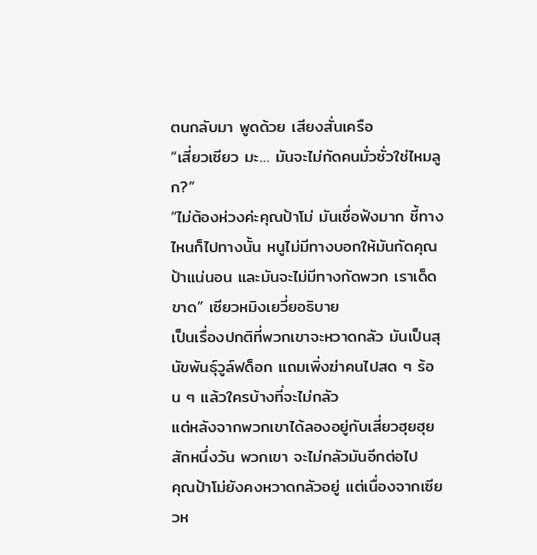ตนกลับมา พูดด้วย เสียงสั่นเครือ
“เสี่ยวเซียว มะ… มันจะไม่กัดคนมั่วซั่วใช่ไหมลูก?”
“ไม่ต้องห่วงค่ะคุณป้าโม่ มันเชื่อฟังมาก ชี้ทางไหนก็ไปทางนั้น หนูไม่มีทางบอกให้มันกัดคุณป้าแน่นอน และมันจะไม่มีทางกัดพวก เราเด็ดขาด” เซียวหมิงเยวี่ยอธิบาย
เป็นเรื่องปกติที่พวกเขาจะหวาดกลัว มันเป็นสุนัขพันธุ์วูล์ฟด็อก แถมเพิ่งฆ่าคนไปสด ๆ ร้อน ๆ แล้วใครบ้างที่จะไม่กลัว
แต่หลังจากพวกเขาได้ลองอยู่กับเสี่ยวฮุยฮุยสักหนึ่งวัน พวกเขา จะไม่กลัวมันอีกต่อไป
คุณป้าโม่ยังคงหวาดกลัวอยู่ แต่เนื่องจากเซียวห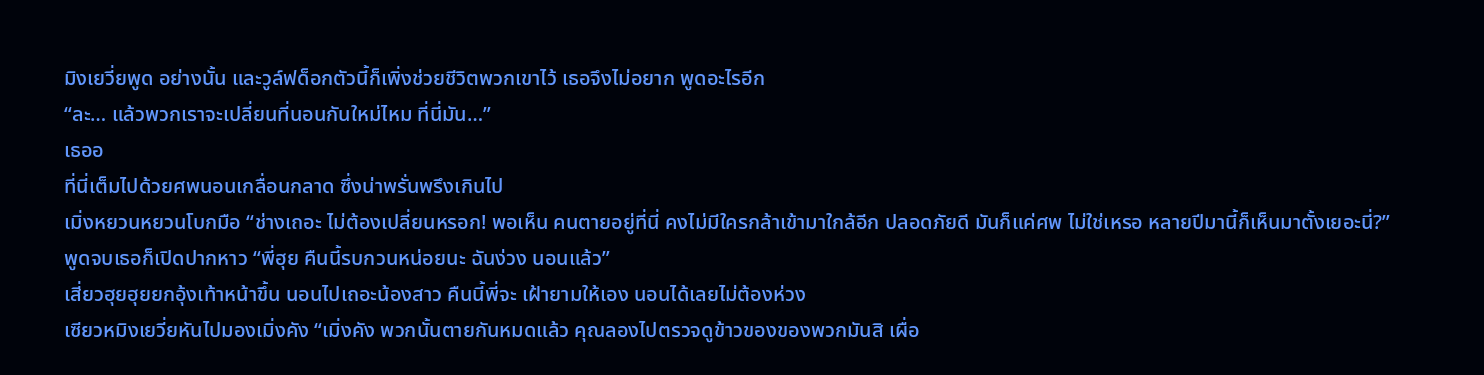มิงเยวี่ยพูด อย่างนั้น และวูล์ฟด็อกตัวนี้ก็เพิ่งช่วยชีวิตพวกเขาไว้ เธอจึงไม่อยาก พูดอะไรอีก
“ละ… แล้วพวกเราจะเปลี่ยนที่นอนกันใหม่ไหม ที่นี่มัน…”
เธออ
ที่นี่เต็มไปด้วยศพนอนเกลื่อนกลาด ซึ่งน่าพรั่นพรึงเกินไป
เมิ่งหยวนหยวนโบกมือ “ช่างเถอะ ไม่ต้องเปลี่ยนหรอก! พอเห็น คนตายอยู่ที่นี่ คงไม่มีใครกล้าเข้ามาใกล้อีก ปลอดภัยดี มันก็แค่ศพ ไม่ใช่เหรอ หลายปีมานี้ก็เห็นมาตั้งเยอะนี่?”
พูดจบเธอก็เปิดปากหาว “พี่ฮุย คืนนี้รบกวนหน่อยนะ ฉันง่วง นอนแล้ว”
เสี่ยวฮุยฮุยยกอุ้งเท้าหน้าขึ้น นอนไปเถอะน้องสาว คืนนี้พี่จะ เฝ้ายามให้เอง นอนได้เลยไม่ต้องห่วง
เซียวหมิงเยวี่ยหันไปมองเมิ่งคัง “เมิ่งคัง พวกนั้นตายกันหมดแล้ว คุณลองไปตรวจดูข้าวของของพวกมันสิ เผื่อ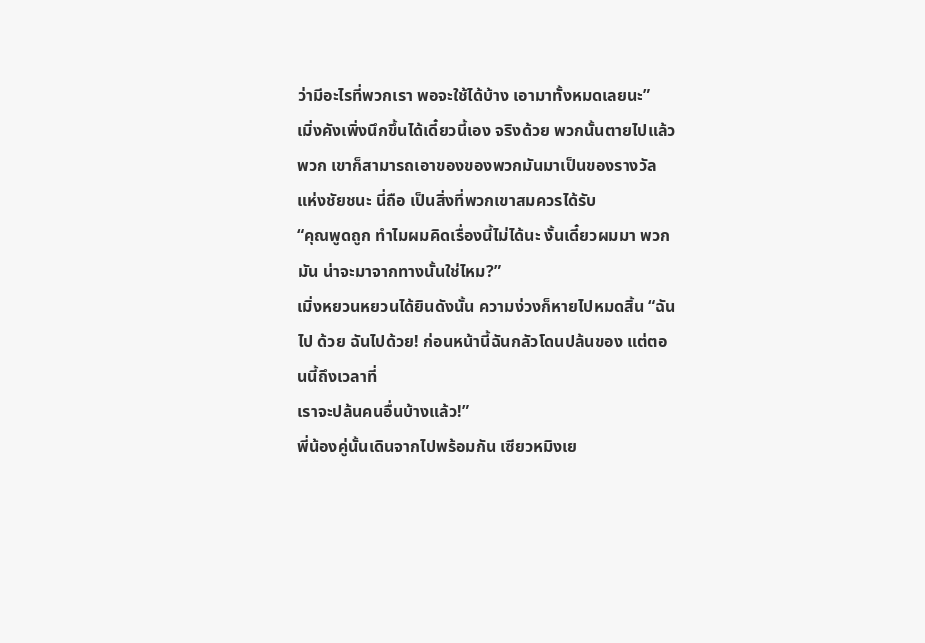ว่ามีอะไรที่พวกเรา พอจะใช้ได้บ้าง เอามาทั้งหมดเลยนะ”
เมิ่งคังเพิ่งนึกขึ้นได้เดี๋ยวนี้เอง จริงด้วย พวกนั้นตายไปแล้ว พวก เขาก็สามารถเอาของของพวกมันมาเป็นของรางวัลแห่งชัยชนะ นี่ถือ เป็นสิ่งที่พวกเขาสมควรได้รับ
“คุณพูดถูก ทำไมผมคิดเรื่องนี้ไม่ได้นะ งั้นเดี๋ยวผมมา พวกมัน น่าจะมาจากทางนั้นใช่ไหม?”
เมิ่งหยวนหยวนได้ยินดังนั้น ความง่วงก็หายไปหมดสิ้น “ฉันไป ด้วย ฉันไปด้วย! ก่อนหน้านี้ฉันกลัวโดนปล้นของ แต่ตอนนี้ถึงเวลาที่
เราจะปล้นคนอื่นบ้างแล้ว!”
พี่น้องคู่นั้นเดินจากไปพร้อมกัน เซียวหมิงเย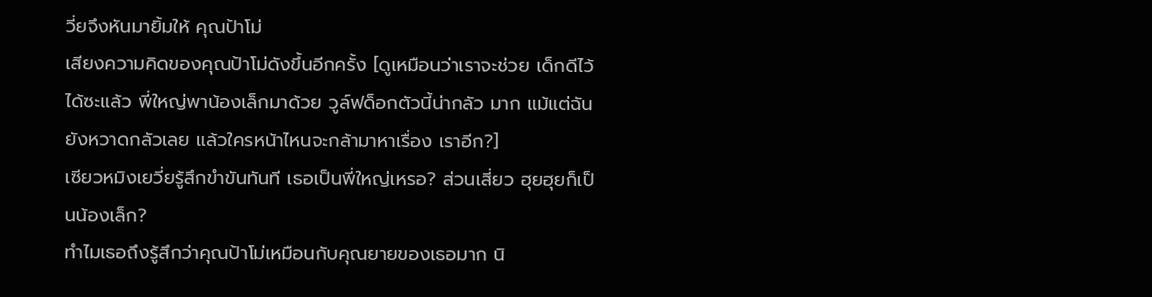วี่ยจึงหันมายิ้มให้ คุณป้าโม่
เสียงความคิดของคุณป้าโม่ดังขึ้นอีกครั้ง [ดูเหมือนว่าเราจะช่วย เด็กดีไว้ได้ซะแล้ว พี่ใหญ่พาน้องเล็กมาด้วย วูล์ฟด็อกตัวนี้น่ากลัว มาก แม้แต่ฉันยังหวาดกลัวเลย แล้วใครหน้าไหนจะกล้ามาหาเรื่อง เราอีก?]
เซียวหมิงเยวี่ยรู้สึกขำขันทันที เธอเป็นพี่ใหญ่เหรอ? ส่วนเสี่ยว ฮุยฮุยก็เป็นน้องเล็ก?
ทำไมเธอถึงรู้สึกว่าคุณป้าโม่เหมือนกับคุณยายของเธอมาก นิ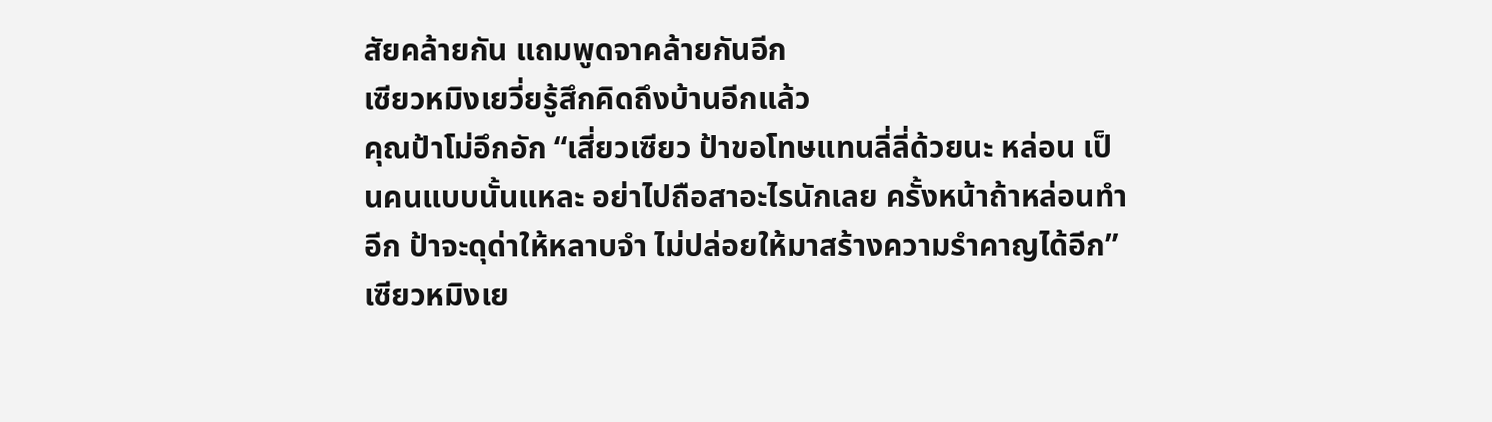สัยคล้ายกัน แถมพูดจาคล้ายกันอีก
เซียวหมิงเยวี่ยรู้สึกคิดถึงบ้านอีกแล้ว
คุณป้าโม่อึกอัก “เสี่ยวเซียว ป้าขอโทษแทนลี่ลี่ด้วยนะ หล่อน เป็นคนแบบนั้นแหละ อย่าไปถือสาอะไรนักเลย ครั้งหน้าถ้าหล่อนทำ อีก ป้าจะดุด่าให้หลาบจำ ไม่ปล่อยให้มาสร้างความรำคาญได้อีก”
เซียวหมิงเย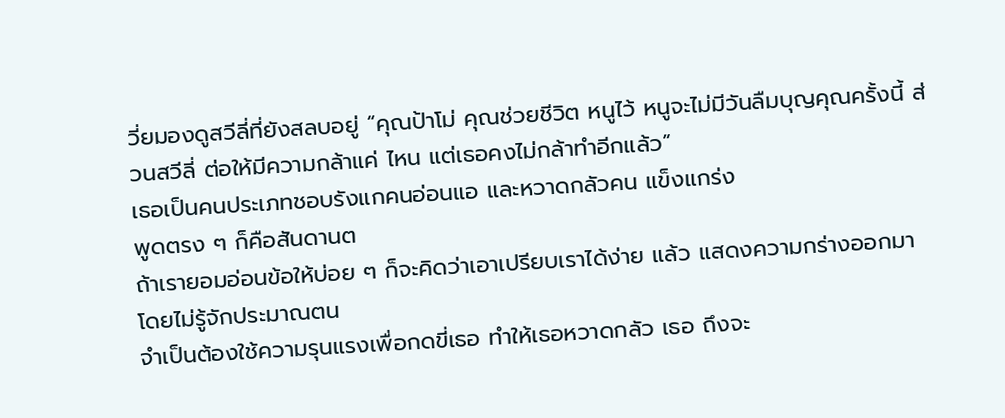วี่ยมองดูสวีลี่ที่ยังสลบอยู่ “คุณป้าโม่ คุณช่วยชีวิต หนูไว้ หนูจะไม่มีวันลืมบุญคุณครั้งนี้ ส่วนสวีลี่ ต่อให้มีความกล้าแค่ ไหน แต่เธอคงไม่กล้าทำอีกแล้ว”
เธอเป็นคนประเภทชอบรังแกคนอ่อนแอ และหวาดกลัวคน แข็งแกร่ง
พูดตรง ๆ ก็คือสันดานต
ถ้าเรายอมอ่อนข้อให้บ่อย ๆ ก็จะคิดว่าเอาเปรียบเราได้ง่าย แล้ว แสดงความกร่างออกมา โดยไม่รู้จักประมาณตน
จำเป็นต้องใช้ความรุนแรงเพื่อกดขี่เธอ ทำให้เธอหวาดกลัว เธอ ถึงจะ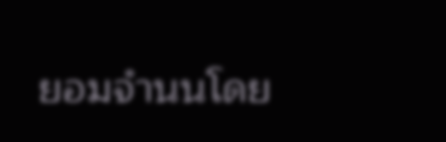ยอมจำนนโดย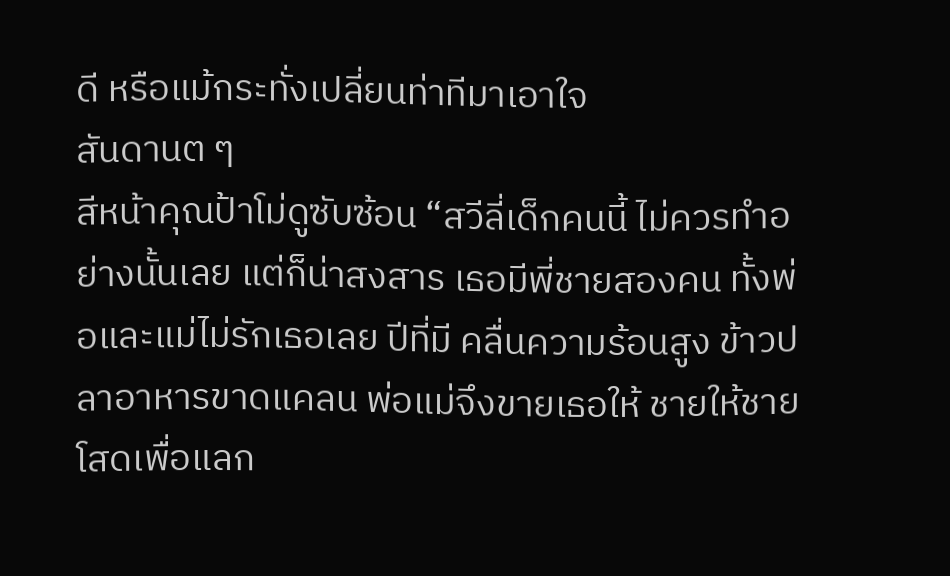ดี หรือแม้กระทั่งเปลี่ยนท่าทีมาเอาใจ
สันดานต ๆ
สีหน้าคุณป้าโม่ดูซับซ้อน “สวีลี่เด็กคนนี้ ไม่ควรทำอย่างนั้นเลย แต่ก็น่าสงสาร เธอมีพี่ชายสองคน ทั้งพ่อและแม่ไม่รักเธอเลย ปีที่มี คลื่นความร้อนสูง ข้าวปลาอาหารขาดแคลน พ่อแม่จึงขายเธอให้ ชายให้ชายโสดเพื่อแลก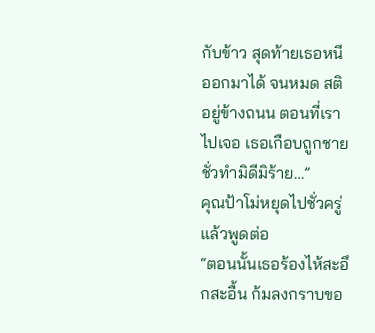กับข้าว สุดท้ายเธอหนีออกมาได้ จนหมด สติอยู่ข้างถนน ตอนที่เราไปเจอ เธอเกือบถูกชายชั่วทำมิดีมิร้าย…”
คุณป้าโม่หยุดไปชั่วครู่ แล้วพูดต่อ
“ตอนนั้นเธอร้องไห้สะอึกสะอื้น ก้มลงกราบขอ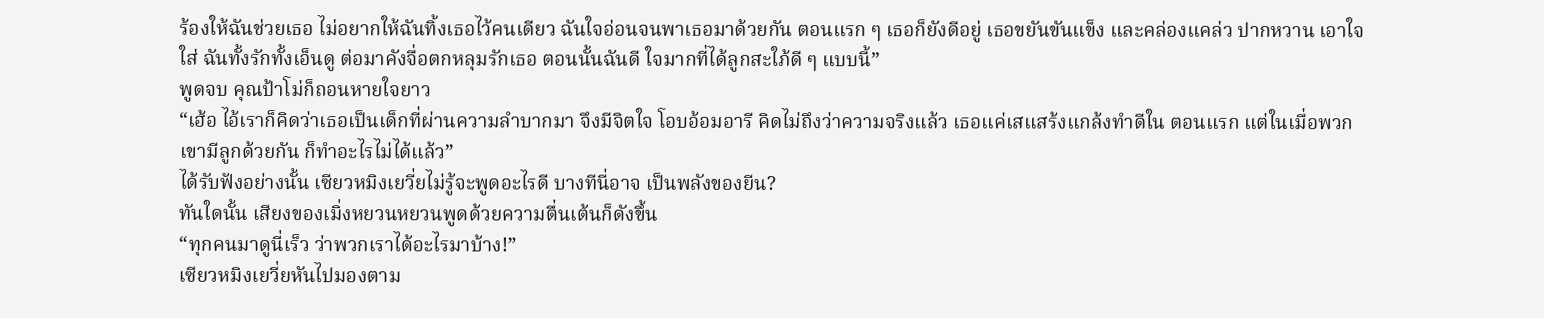ร้องให้ฉันช่วยเธอ ไม่อยากให้ฉันทิ้งเธอไว้คนเดียว ฉันใจอ่อนจนพาเธอมาด้วยกัน ตอนแรก ๆ เธอก็ยังดีอยู่ เธอขยันขันแข็ง และคล่องแคล่ว ปากหวาน เอาใจใส่ ฉันทั้งรักทั้งเอ็นดู ต่อมาคังจื่อตกหลุมรักเธอ ตอนนั้นฉันดี ใจมากที่ได้ลูกสะใภ้ดี ๆ แบบนี้”
พูดจบ คุณป้าโม่ก็ถอนหายใจยาว
“เฮ้อ ไอ้เราก็คิดว่าเธอเป็นเด็กที่ผ่านความลำบากมา จึงมีจิตใจ โอบอ้อมอารี คิดไม่ถึงว่าความจริงแล้ว เธอแค่เสแสร้งแกล้งทำดีใน ตอนแรก แต่ในเมื่อพวกเขามีลูกด้วยกัน ก็ทำอะไรไม่ได้แล้ว”
ได้รับฟังอย่างนั้น เซียวหมิงเยวี่ยไม่รู้จะพูดอะไรดี บางทีนี่อาจ เป็นพลังของยีน?
ทันใดนั้น เสียงของเมิ่งหยวนหยวนพูดด้วยความตื่นเต้นก็ดังขึ้น
“ทุกคนมาดูนี่เร็ว ว่าพวกเราได้อะไรมาบ้าง!”
เซียวหมิงเยวี่ยหันไปมองตาม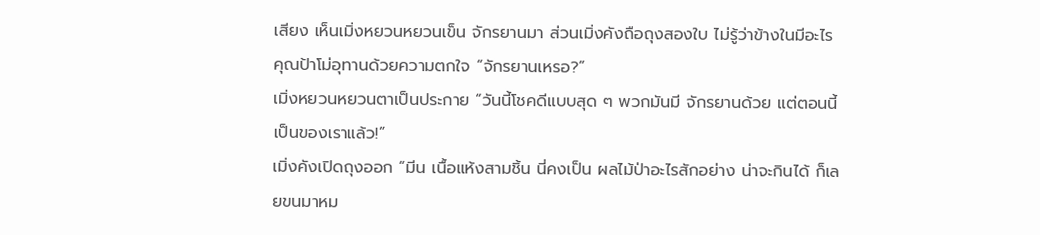เสียง เห็นเมิ่งหยวนหยวนเข็น จักรยานมา ส่วนเมิ่งคังถือถุงสองใบ ไม่รู้ว่าข้างในมีอะไร
คุณป้าโม่อุทานด้วยความตกใจ “จักรยานเหรอ?”
เมิ่งหยวนหยวนตาเป็นประกาย “วันนี้โชคดีแบบสุด ๆ พวกมันมี จักรยานด้วย แต่ตอนนี้เป็นของเราแล้ว!”
เมิ่งคังเปิดถุงออก “มีน เนื้อแห้งสามชิ้น นี่คงเป็น ผลไม้ป่าอะไรสักอย่าง น่าจะกินได้ ก็เลยขนมาหม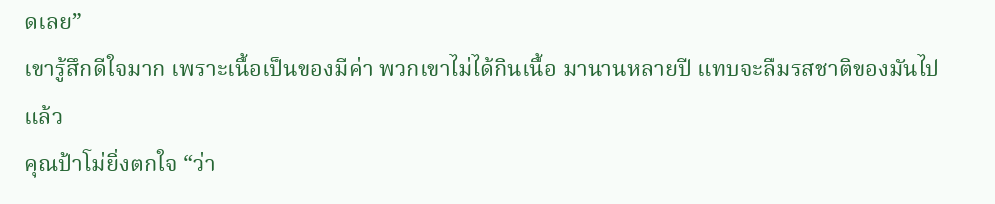ดเลย”
เขารู้สึกดีใจมาก เพราะเนื้อเป็นของมีค่า พวกเขาไม่ได้กินเนื้อ มานานหลายปี แทบจะลืมรสชาติของมันไปแล้ว
คุณป้าโม่ยิ่งตกใจ “ว่า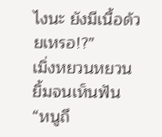ไงนะ ยังมีเนื้อด้วยเหรอ!?”
เมิ่งหยวนหยวนยิ้มจนเห็นฟัน “หนูถึ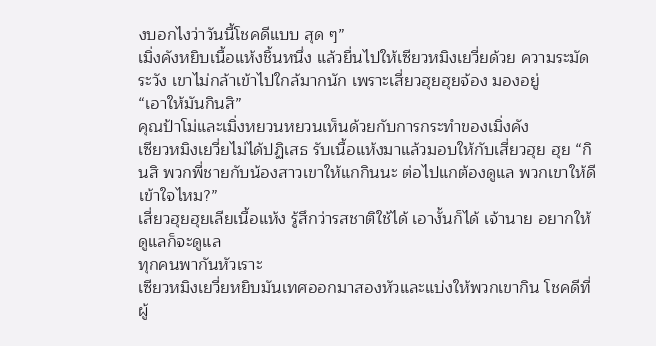งบอกไงว่าวันนี้โชคดีแบบ สุด ๆ”
เมิ่งคังหยิบเนื้อแห้งชิ้นหนึ่ง แล้วยื่นไปให้เซียวหมิงเยวี่ยด้วย ความระมัดระวัง เขาไม่กล้าเข้าไปใกล้มากนัก เพราะเสี่ยวฮุยฮุยจ้อง มองอยู่
“เอาให้มันกินสิ”
คุณป้าโม่และเมิ่งหยวนหยวนเห็นด้วยกับการกระทำของเมิ่งคัง
เซียวหมิงเยวี่ยไม่ได้ปฏิเสธ รับเนื้อแห้งมาแล้วมอบให้กับเสี่ยวฮุย ฮุย “กินสิ พวกพี่ชายกับน้องสาวเขาให้แกกินนะ ต่อไปแกต้องดูแล พวกเขาให้ดี เข้าใจไหม?”
เสี่ยวฮุยฮุยเลียเนื้อแห้ง รู้สึกว่ารสชาติใช้ได้ เอางั้นก็ได้ เจ้านาย อยากให้ดูแลก็จะดูแล
ทุกคนพากันหัวเราะ
เซียวหมิงเยวี่ยหยิบมันเทศออกมาสองหัวและแบ่งให้พวกเขากิน โชคดีที่ผู้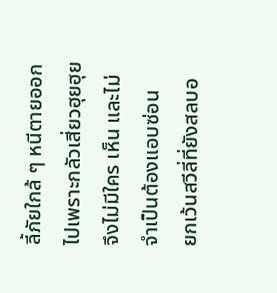ลี้ภัยใกล้ ๆ หนีตายออกไปเพราะกลัวเสี่ยวฮุยฮุย จึงไม่มีใคร เห็น และไม่จำเป็นต้องแอบซ่อน
ยกเว้นสวีลี่ที่ยังสลบอ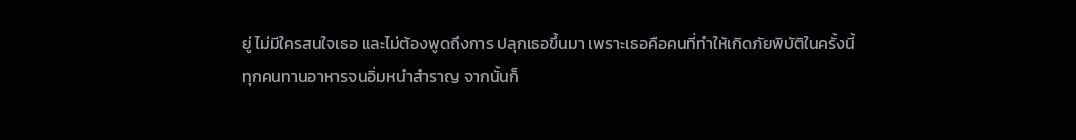ยู่ ไม่มีใครสนใจเธอ และไม่ต้องพูดถึงการ ปลุกเธอขึ้นมา เพราะเธอคือคนที่ทำให้เกิดภัยพิบัติในครั้งนี้
ทุกคนทานอาหารจนอิ่มหนำสำราญ จากนั้นก็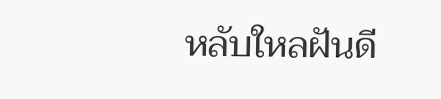หลับใหลฝันดี